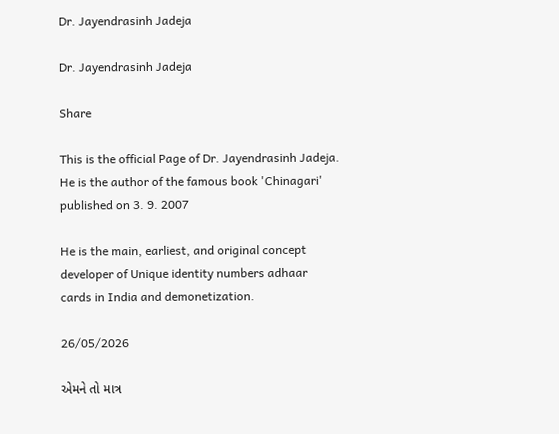Dr. Jayendrasinh Jadeja

Dr. Jayendrasinh Jadeja

Share

This is the official Page of Dr. Jayendrasinh Jadeja. He is the author of the famous book 'Chinagari' published on 3. 9. 2007

He is the main, earliest, and original concept developer of Unique identity numbers adhaar cards in India and demonetization.

26/05/2026

એમને તો માત્ર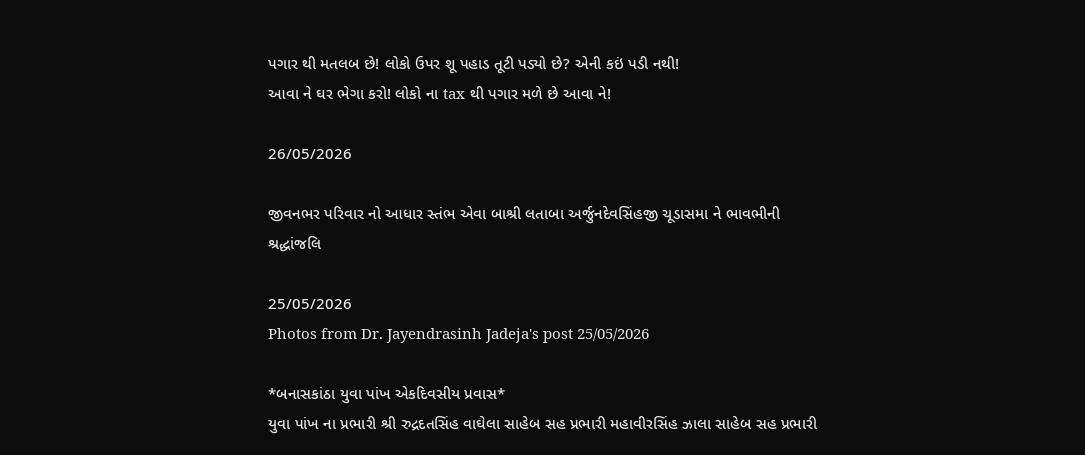પગાર થી મતલબ છે! લોકો ઉપર શૂ પહાડ તૂટી પડ્યો છે? એની કઇં પડી નથી!
આવા ને ઘર ભેગા કરો! લોકો ના tax થી પગાર મળે છે આવા ને!

26/05/2026

જીવનભર પરિવાર નો આધાર સ્તંભ એવા બાશ્રી લતાબા અર્જુનદેવસિંહજી ચૂડાસમા ને ભાવભીની શ્રદ્ધાંજલિ

25/05/2026
Photos from Dr. Jayendrasinh Jadeja's post 25/05/2026

*બનાસકાંઠા યુવા પાંખ એકદિવસીય પ્રવાસ*
યુવા પાંખ ના પ્રભારી શ્રી રુદ્રદતસિંહ વાઘેલા સાહેબ સહ પ્રભારી મહાવીરસિંહ ઝાલા સાહેબ સહ પ્રભારી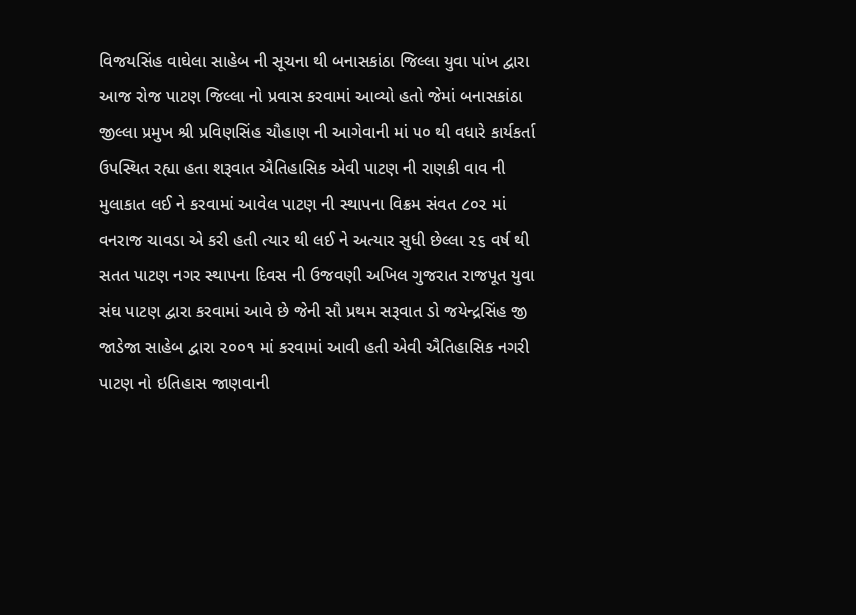વિજયસિંહ વાઘેલા સાહેબ ની સૂચના થી બનાસકાંઠા જિલ્લા યુવા પાંખ દ્વારા આજ રોજ પાટણ જિલ્લા નો પ્રવાસ કરવામાં આવ્યો હતો જેમાં બનાસકાંઠા જીલ્લા પ્રમુખ શ્રી પ્રવિણસિંહ ચૌહાણ ની આગેવાની માં ૫૦ થી વધારે કાર્યકર્તા ઉપસ્થિત રહ્યા હતા શરૂવાત ઐતિહાસિક એવી પાટણ ની રાણકી વાવ ની મુલાકાત લઈ ને કરવામાં આવેલ પાટણ ની સ્થાપના વિક્રમ સંવત ૮૦૨ માં વનરાજ ચાવડા એ કરી હતી ત્યાર થી લઈ ને અત્યાર સુધી છેલ્લા ૨૬ વર્ષ થી સતત પાટણ નગર સ્થાપના દિવસ ની ઉજવણી અખિલ ગુજરાત રાજપૂત યુવા સંઘ પાટણ દ્વારા કરવામાં આવે છે જેની સૌ પ્રથમ સરૂવાત ડો જયેન્દ્રસિંહ જી જાડેજા સાહેબ દ્વારા ૨૦૦૧ માં કરવામાં આવી હતી એવી ઐતિહાસિક નગરી પાટણ નો ઇતિહાસ જાણવાની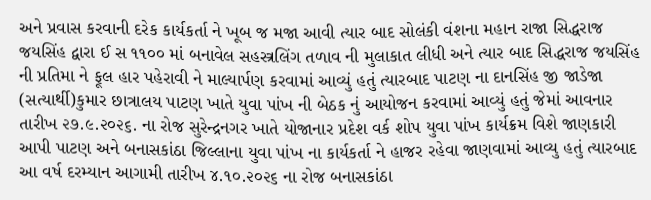અને પ્રવાસ કરવાની દરેક કાર્યકર્તા ને ખૂબ જ મજા આવી ત્યાર બાદ સોલંકી વંશના મહાન રાજા સિદ્ધરાજ જયસિંહ દ્વારા ઈ સ ૧૧૦૦ માં બનાવેલ સહસ્ત્રલિંગ તળાવ ની મુલાકાત લીધી અને ત્યાર બાદ સિદ્ધરાજ જયસિંહ ની પ્રતિમા ને ફૂલ હાર પહેરાવી ને માલ્યાર્પણ કરવામાં આવ્યું હતું ત્યારબાદ પાટણ ના દાનસિંહ જી જાડેજા (સત્યાર્થી)કુમાર છાત્રાલય પાટણ ખાતે યુવા પાંખ ની બેઠક નું આયોજન કરવામાં આવ્યું હતું જેમાં આવનાર તારીખ ૨૭.૯.૨૦૨૬. ના રોજ સુરેન્દ્રનગર ખાતે યોજાનાર પ્રદેશ વર્ક શોપ યુવા પાંખ કાર્યક્રમ વિશે જાણકારી આપી પાટણ અને બનાસકાંઠા જિલ્લાના યુવા પાંખ ના કાર્યકર્તા ને હાજર રહેવા જાણવામાં આવ્યુ હતું ત્યારબાદ આ વર્ષ દરમ્યાન આગામી તારીખ ૪.૧૦.૨૦૨૬ ના રોજ બનાસકાંઠા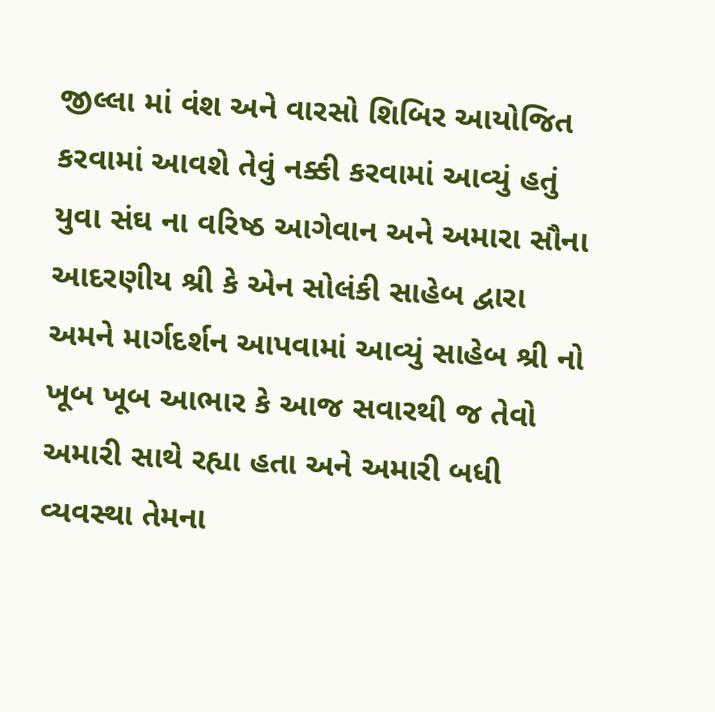જીલ્લા માં વંશ અને વારસો શિબિર આયોજિત કરવામાં આવશે તેવું નક્કી કરવામાં આવ્યું હતું યુવા સંઘ ના વરિષ્ઠ આગેવાન અને અમારા સૌના આદરણીય શ્રી કે એન સોલંકી સાહેબ દ્વારા અમને માર્ગદર્શન આપવામાં આવ્યું સાહેબ શ્રી નો ખૂબ ખૂબ આભાર કે આજ સવારથી જ તેવો અમારી સાથે રહ્યા હતા અને અમારી બધી વ્યવસ્થા તેમના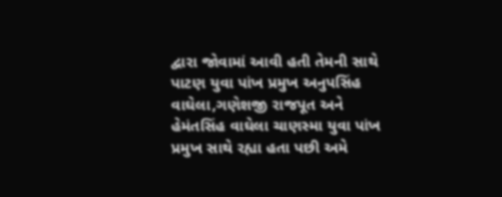દ્વારા જોવામાં આવી હતી તેમની સાથે પાટણ યુવા પાંખ પ્રમુખ અનુપસિંહ વાઘેલા,ગણેશજી રાજપૂત અને હેમંતસિંહ વાઘેલા ચાણસ્મા યુવા પાંખ પ્રમુખ સાથે રહ્યા હતા પછી અમે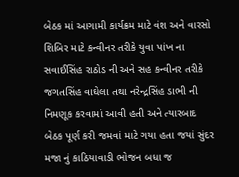બેઠક માં આગામી કાર્યક્રમ માટે વંશ અને વારસો શિબિર માટે કન્વીનર તરીકે યુવા પાંખ ના સવાઈસિંહ રાઠોડ ની અને સહ કન્વીનર તરીકે જગતસિંહ વાઘેલા તથા નરેન્દ્રસિંહ ડાભી ની નિમણૂક કરવામાં આવી હતી અને ત્યારબાદ બેઠક પૂર્ણ કરી જમવાં માટે ગયા હતા જયાં સુંદર મજા નું કાઠિયાવાડી ભોજન બધા જ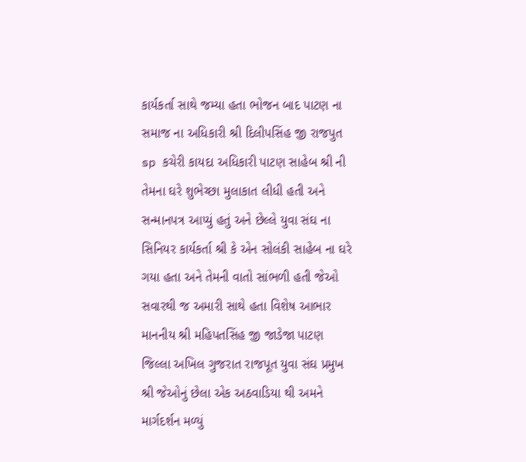કાર્યકર્તા સાથે જમ્યા હતા ભોજન બાદ પાટણ ના સમાજ ના અધિકારી શ્રી દિલીપસિંહ જી રાજપુત sp કચેરી કાયદા અધિકારી પાટણ સાહેબ શ્રી ની તેમના ઘરે શુભેચ્છા મુલાકાત લીધી હતી અને સન્માનપત્ર આપ્યું હતું અને છેલ્લે યુવા સંઘ ના સિનિયર કાર્યકર્તા શ્રી કે એન સોલંકી સાહેબ ના ઘરે ગયા હતા અને તેમની વાતો સાંભળી હતી જેઓ સવારથી જ અમારી સાથે હતા વિશેષ આભાર માનનીય શ્રી મહિપતસિંહ જી જાડેજા પાટણ જિલ્લા અખિલ ગુજરાત રાજપૂત યુવા સંઘ પ્રમુખ શ્રી જેઓનું છેલા એક અઠવાડિયા થી અમને માર્ગદર્શન મળ્યું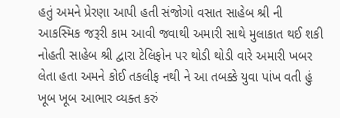હતું અમને પ્રેરણા આપી હતી સંજોગો વસાત સાહેબ શ્રી ની આકસ્મિક જરૂરી કામ આવી જવાથી અમારી સાથે મુલાકાત થઈ શકી નોહતી સાહેબ શ્રી દ્વારા ટેલિફોન પર થોડી થોડી વારે અમારી ખબર લેતા હતા અમને કોઈ તકલીફ નથી ને આ તબક્કે યુવા પાંખ વતી હું ખૂબ ખૂબ આભાર વ્યક્ત કરું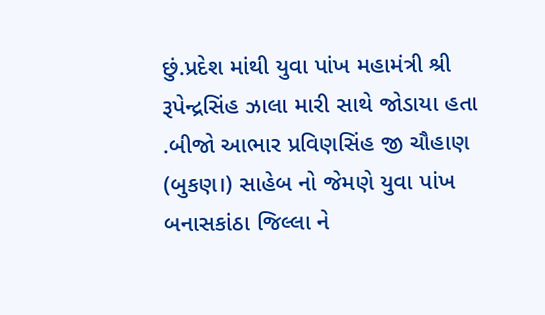છું.પ્રદેશ માંથી યુવા પાંખ મહામંત્રી શ્રી રૂપેન્દ્રસિંહ ઝાલા મારી સાથે જોડાયા હતા .બીજો આભાર પ્રવિણસિંહ જી ચૌહાણ (બુકણ।) સાહેબ નો જેમણે યુવા પાંખ બનાસકાંઠા જિલ્લા ને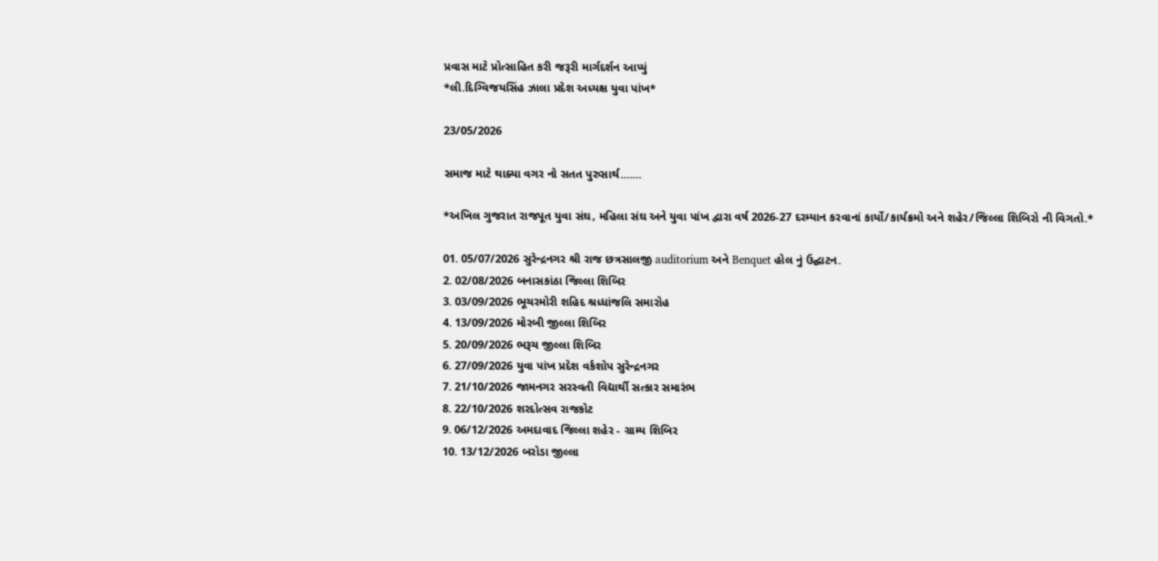પ્રવાસ માટે પ્રોત્સાહિત કરી જરૂરી માર્ગદર્શન આપ્યું
*લી.દિગ્વિજયસિંહ ઝાલા પ્રદેશ અધ્યક્ષ યુવા પાંખ*

23/05/2026

સમાજ માટે થાક્યા વગર નો સતત પુરુસાર્થ.......

*અખિલ ગુજરાત રાજપૂત યુવા સંઘ, મહિલા સંઘ અને યુવા પાંખ દ્વારા વર્ષ 2026-27 દરમ્યાન કરવાનાં કાર્યો/કાર્યક્રમો અને શહેર/જિલ્લા શિબિરો ની વિગતો.*

01. 05/07/2026 સુરેન્દ્રનગર શ્રી રાજ છત્રસાલજી auditorium અને Benquet હોલ નું ઉદ્ઘાટન.
2. 02/08/2026 બનાસકાંઠા જિલ્લા શિબિર
3. 03/09/2026 ભૂચરમોરી શહિદ શ્રધ્ધાંજલિ સમારોહ
4. 13/09/2026 મોરબી જીલ્લા શિબિર
5. 20/09/2026 ભરૂચ જીલ્લા શિબિર
6. 27/09/2026 યુવા પાંખ પ્રદેશ વર્કશોપ સુરેન્દ્રનગર
7. 21/10/2026 જામનગર સરસ્વતી વિદ્યાર્થી સત્કાર સમારંભ
8. 22/10/2026 શરદોત્સવ રાજકોટ
9. 06/12/2026 અમદાવાદ જિલ્લા શહેર - ગ્રામ્ય શિબિર
10. 13/12/2026 બરોડા જીલ્લા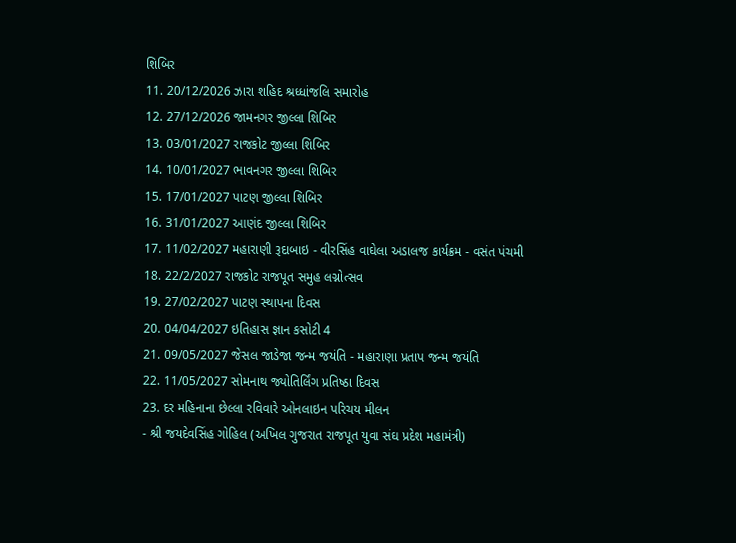શિબિર
11. 20/12/2026 ઝારા શહિદ શ્રધ્ધાંજલિ સમારોહ
12. 27/12/2026 જામનગર જીલ્લા શિબિર
13. 03/01/2027 રાજકોટ જીલ્લા શિબિર
14. 10/01/2027 ભાવનગર જીલ્લા શિબિર
15. 17/01/2027 પાટણ જીલ્લા શિબિર
16. 31/01/2027 આણંદ જીલ્લા શિબિર
17. 11/02/2027 મહારાણી રૂદાબાઇ - વીરસિંહ વાઘેલા અડાલજ કાર્યક્રમ - વસંત પંચમી
18. 22/2/2027 રાજકોટ રાજપૂત સમુહ લગ્નોત્સવ
19. 27/02/2027 પાટણ સ્થાપના દિવસ
20. 04/04/2027 ઇતિહાસ જ્ઞાન કસોટી 4
21. 09/05/2027 જેસલ જાડેજા જન્મ જયંતિ - મહારાણા પ્રતાપ જન્મ જયંતિ
22. 11/05/2027 સોમનાથ જ્યોતિર્લિંગ પ્રતિષ્ઠા દિવસ
23. દર મહિનાના છેલ્લા રવિવારે ઓનલાઇન પરિચય મીલન
- શ્રી જયદેવસિંહ ગોહિલ (અખિલ ગુજરાત રાજપૂત યુવા સંઘ પ્રદેશ મહામંત્રી)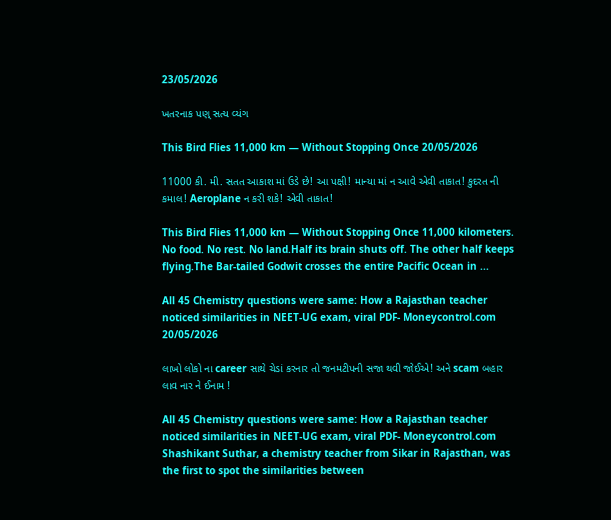23/05/2026

ખતરનાક પણ્ સત્ય વ્યંગ

This Bird Flies 11,000 km — Without Stopping Once 20/05/2026

11000 કી. મી. સતત આકાશ માં ઉડે છે! આ પક્ષી! માન્યા માં ન આવે એવી તાકાત! કુદરત ની કમાલ! Aeroplane ન કરી શકે! એવી તાકાત!

This Bird Flies 11,000 km — Without Stopping Once 11,000 kilometers. No food. No rest. No land.Half its brain shuts off. The other half keeps flying.The Bar-tailed Godwit crosses the entire Pacific Ocean in ...

All 45 Chemistry questions were same: How a Rajasthan teacher noticed similarities in NEET-UG exam, viral PDF- Moneycontrol.com 20/05/2026

લાખો લોકો ના career સાથે ચેડાં કરનાર તો જનમટીપની સજા થવી જોઈએ! અને scam બહાર લાવ નાર ને ઈનામ !

All 45 Chemistry questions were same: How a Rajasthan teacher noticed similarities in NEET-UG exam, viral PDF- Moneycontrol.com Shashikant Suthar, a chemistry teacher from Sikar in Rajasthan, was the first to spot the similarities between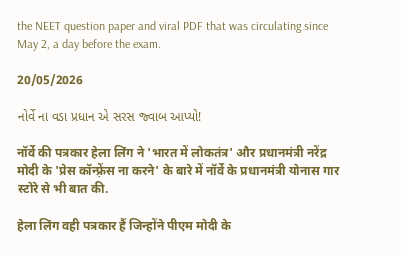the NEET question paper and viral PDF that was circulating since May 2, a day before the exam.

20/05/2026

નોર્વે ના વડા પ્રધાન એ સરસ જ્વાબ આપ્યો!

नॉर्वे की पत्रकार हेला लिंग ने 'भारत में लोकतंत्र' और प्रधानमंत्री नरेंद्र मोदी के 'प्रेस कॉन्फ़्रेंस ना करने' के बारे में नॉर्वे के प्रधानमंत्री योनास गार स्टोरे से भी बात की.

हेला लिंग वही पत्रकार हैं जिन्होंने पीएम मोदी के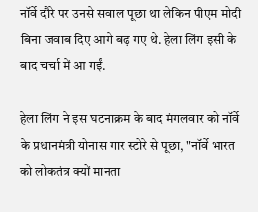नॉर्वे दौरे पर उनसे सवाल पूछा था लेकिन पीएम मोदी बिना जवाब दिए आगे बढ़ गए थे. हेला लिंग इसी के बाद चर्चा में आ गईं.

हेला लिंग ने इस घटनाक्रम के बाद मंगलवार को नॉर्वे के प्रधानमंत्री योनास गार स्टोरे से पूछा, "नॉर्वे भारत को लोकतंत्र क्यों मानता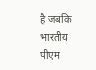है जबकि भारतीय पीएम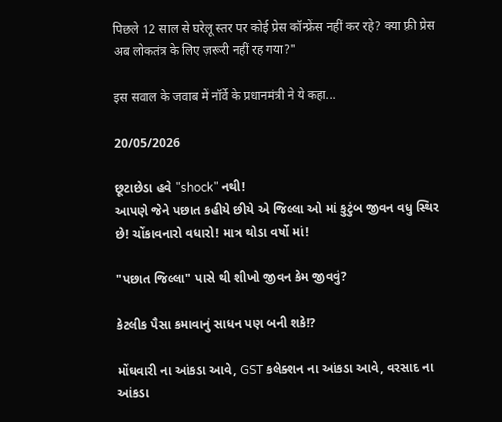पिछले 12 साल से घरेलू स्तर पर कोई प्रेस कॉन्फ्रेंस नहीं कर रहे? क्या फ़्री प्रेस अब लोकतंत्र के लिए ज़रूरी नहीं रह गया?"

इस सवाल के जवाब में नॉर्वे के प्रधानमंत्री ने ये कहा...

20/05/2026

છૂટાછેડા હવે "shock" નથી!
આપણે જેને પછાત કહીયે છીયે એ જિલ્લા ઓ માં કુટુંબ જીવન વધુ સ્થિર છે! ચોંકાવનારો વધારો! માત્ર થોડા વર્ષો માં!

"પછાત જિલ્લા" પાસે થી શીખો જીવન કેમ જીવવું?

કેટલીક પૈસા કમાવાનું સાધન પણ બની શકે!?

મોંઘવારી ના આંકડા આવે, GST કલેક્શન ના આંકડા આવે, વરસાદ ના આંકડા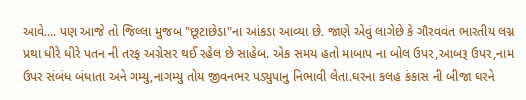આવે.... પણ આજે તો જિલ્લા મુજબ "છૂટાછેડા"ના આંકડા આવ્યા છે. જાણે એવું લાગેછે કે ગૌરવવંત ભારતીય લગ્ન પ્રથા ધીરે ધીરે પતન ની તરફ અગ્રેસર થઈ રહેલ છે સાહેબ. એક સમય હતો માબાપ ના બોલ ઉપર,આબરૂ ઉપર,નામ ઉપર સંબંધ બંધાતા અને ગમ્યુ,નાગમ્યુ તોય જીવનભર પડ્યુપાનુ નિભાવી લેતા.ઘરના કલહ કંકાસ ની બીજા ઘરને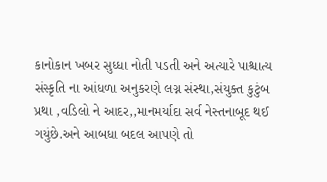કાનોકાન ખબર સુધ્ધા નોતી પડતી અને અત્યારે પાશ્ચાત્ય સંસ્કૃતિ ના આંધળા અનુકરણે લગ્ન સંસ્થા,સંયુક્ત કુટુંબ પ્રથા ,વડિલો ને આદર,,માનમર્યાદા સર્વ નેસ્તનાબૂદ થઈ ગયુંછે.અને આબધા બદલ આપણે તો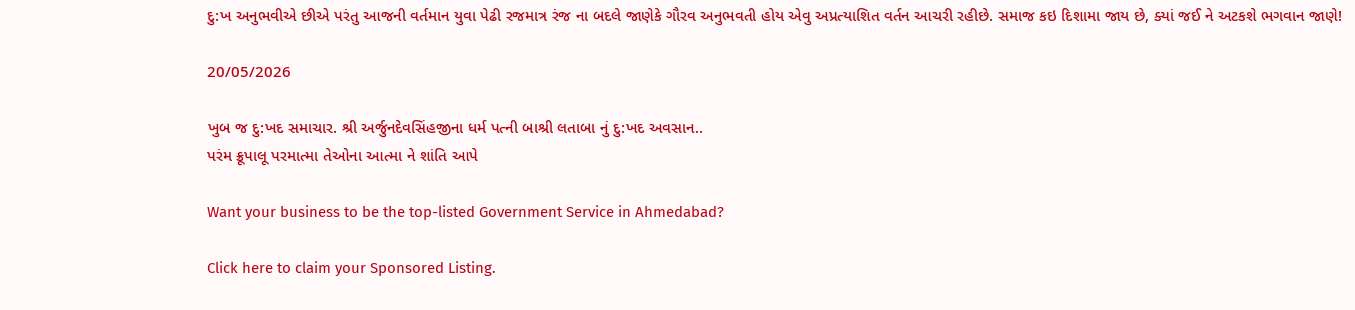દુ:ખ અનુભવીએ છીએ પરંતુ આજની વર્તમાન યુવા પેઢી રજમાત્ર રંજ ના બદલે જાણેકે ગૌરવ અનુભવતી હોય એવુ અપ્રત્યાશિત વર્તન આચરી રહીછે. સમાજ કઇ દિશામા જાય છે, ક્યાં જઈ ને અટકશે ભગવાન જાણે!

20/05/2026

ખુબ જ દુ:ખદ સમાચાર. શ્રી અર્જુનદેવસિંહજીના ધર્મ પત્ની બાશ્રી લતાબા નું દુ:ખદ અવસાન..
પરંમ ક્રૂપાલૂ પરમાત્મા તેઓના આત્મા ને શાંતિ આપે

Want your business to be the top-listed Government Service in Ahmedabad?

Click here to claim your Sponsored Listing.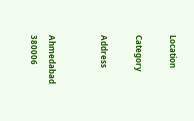Location

Category

Address


Ahmedabad
380006